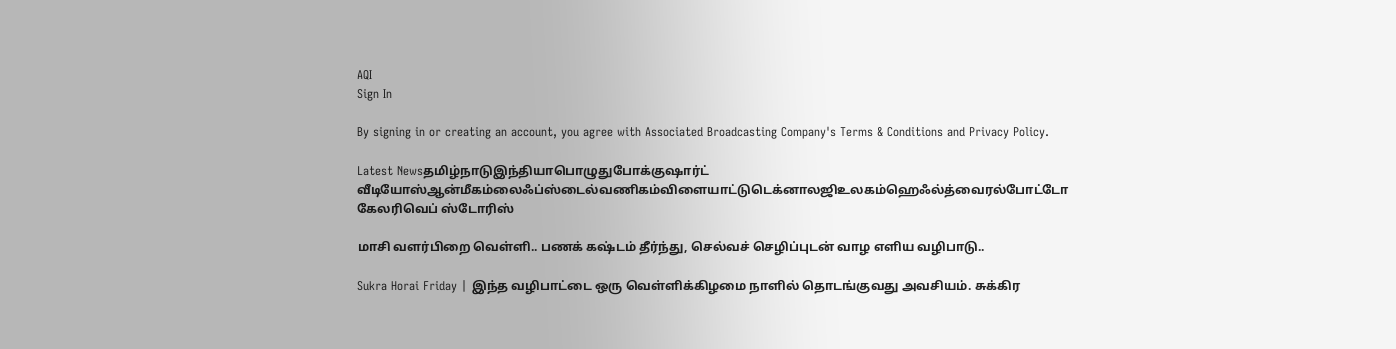AQI
Sign In

By signing in or creating an account, you agree with Associated Broadcasting Company's Terms & Conditions and Privacy Policy.

Latest Newsதமிழ்நாடுஇந்தியாபொழுதுபோக்குஷார்ட் வீடியோஸ்ஆன்மீகம்லைஃப்ஸ்டைல்வணிகம்விளையாட்டுடெக்னாலஜிஉலகம்ஹெஃல்த்வைரல்போட்டோ கேலரிவெப் ஸ்டோரிஸ்

மாசி வளர்பிறை வெள்ளி.. பணக் கஷ்டம் தீர்ந்து, செல்வச் செழிப்புடன் வாழ எளிய வழிபாடு..

Sukra Horai Friday | இந்த வழிபாட்டை ஒரு வெள்ளிக்கிழமை நாளில் தொடங்குவது அவசியம். சுக்கிர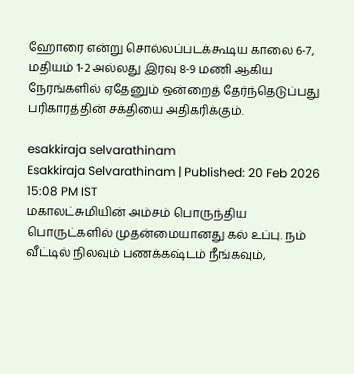ஹோரை என்று சொல்லப்படக்கூடிய காலை 6-7, மதியம் 1-2 அல்லது இரவு 8-9 மணி ஆகிய நேரங்களில் ஏதேனும் ஒன்றைத் தேர்ந்தெடுப்பது பரிகாரத்தின் சக்தியை அதிகரிக்கும்.

esakkiraja selvarathinam
Esakkiraja Selvarathinam | Published: 20 Feb 2026 15:08 PM IST
மகாலட்சுமியின் அம்சம் பொருந்திய பொருட்களில் முதன்மையானது கல் உப்பு. நம் வீட்டில் நிலவும் பணக்கஷ்டம் நீங்கவும்,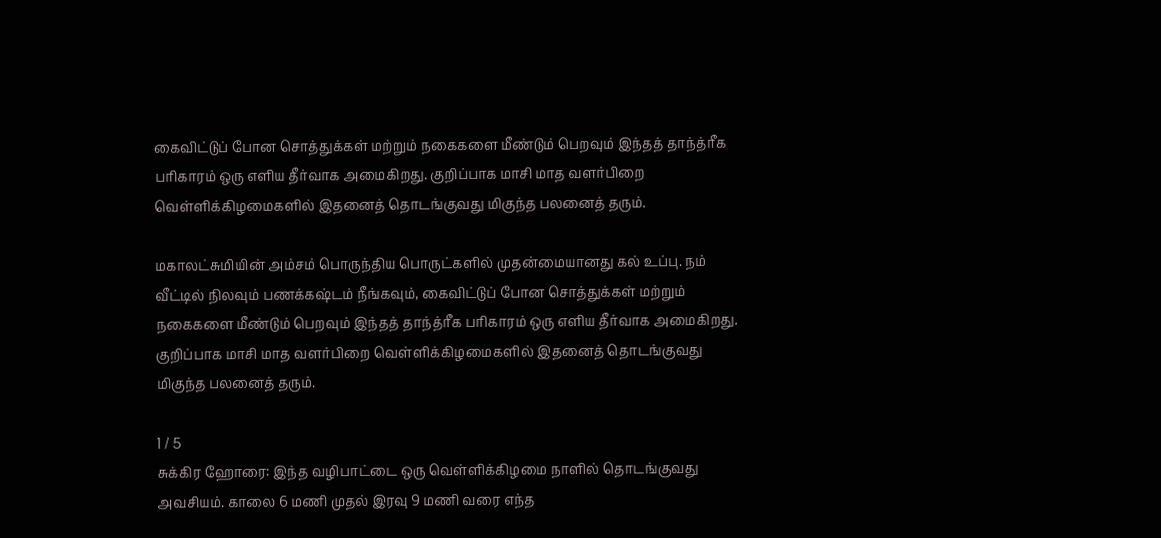கைவிட்டுப் போன சொத்துக்கள் மற்றும் நகைகளை மீண்டும் பெறவும் இந்தத் தாந்த்ரீக பரிகாரம் ஒரு எளிய தீர்வாக அமைகிறது. குறிப்பாக மாசி மாத வளர்பிறை வெள்ளிக்கிழமைகளில் இதனைத் தொடங்குவது மிகுந்த பலனைத் தரும்.

மகாலட்சுமியின் அம்சம் பொருந்திய பொருட்களில் முதன்மையானது கல் உப்பு. நம் வீட்டில் நிலவும் பணக்கஷ்டம் நீங்கவும், கைவிட்டுப் போன சொத்துக்கள் மற்றும் நகைகளை மீண்டும் பெறவும் இந்தத் தாந்த்ரீக பரிகாரம் ஒரு எளிய தீர்வாக அமைகிறது. குறிப்பாக மாசி மாத வளர்பிறை வெள்ளிக்கிழமைகளில் இதனைத் தொடங்குவது மிகுந்த பலனைத் தரும்.

1 / 5
சுக்கிர ஹோரை: இந்த வழிபாட்டை ஒரு வெள்ளிக்கிழமை நாளில் தொடங்குவது அவசியம். காலை 6 மணி முதல் இரவு 9 மணி வரை எந்த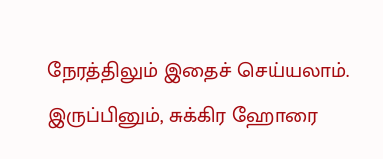நேரத்திலும் இதைச் செய்யலாம். இருப்பினும், சுக்கிர ஹோரை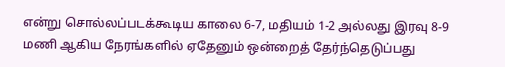என்று சொல்லப்படக்கூடிய காலை 6-7, மதியம் 1-2 அல்லது இரவு 8-9 மணி ஆகிய நேரங்களில் ஏதேனும் ஒன்றைத் தேர்ந்தெடுப்பது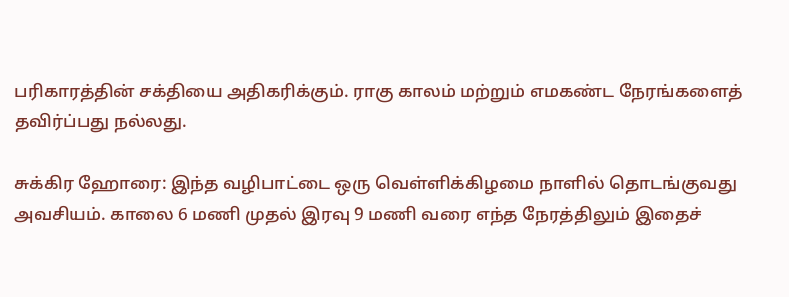பரிகாரத்தின் சக்தியை அதிகரிக்கும். ராகு காலம் மற்றும் எமகண்ட நேரங்களைத் தவிர்ப்பது நல்லது.

சுக்கிர ஹோரை: இந்த வழிபாட்டை ஒரு வெள்ளிக்கிழமை நாளில் தொடங்குவது அவசியம். காலை 6 மணி முதல் இரவு 9 மணி வரை எந்த நேரத்திலும் இதைச்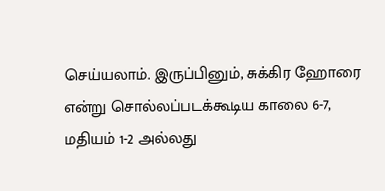செய்யலாம். இருப்பினும், சுக்கிர ஹோரை என்று சொல்லப்படக்கூடிய காலை 6-7, மதியம் 1-2 அல்லது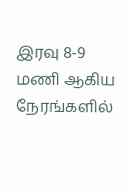இரவு 8-9 மணி ஆகிய நேரங்களில்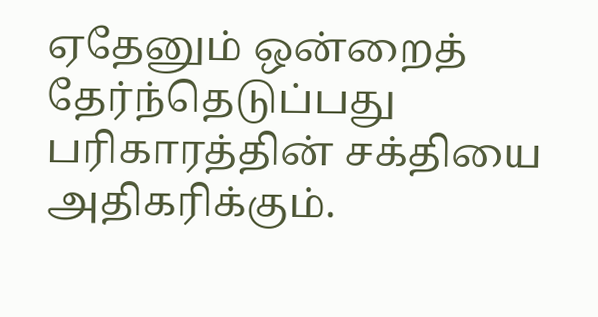ஏதேனும் ஒன்றைத் தேர்ந்தெடுப்பது பரிகாரத்தின் சக்தியை அதிகரிக்கும்.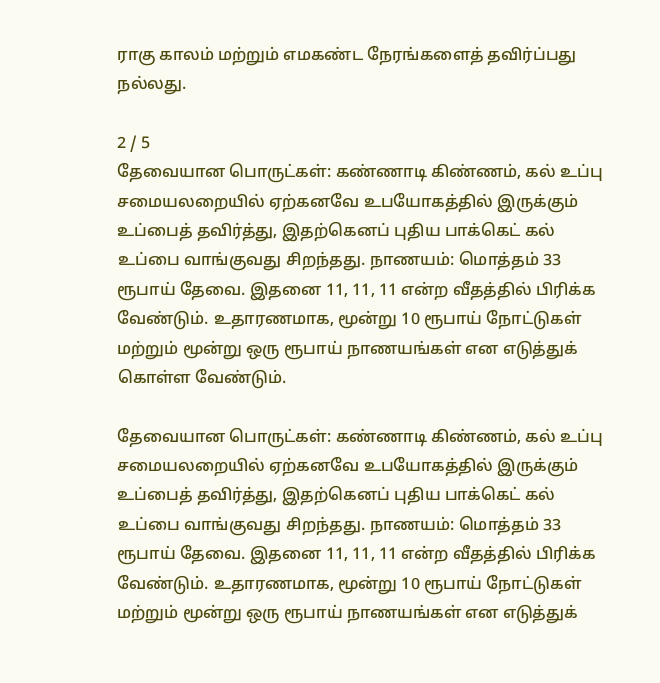ராகு காலம் மற்றும் எமகண்ட நேரங்களைத் தவிர்ப்பது நல்லது.

2 / 5
தேவையான பொருட்கள்: கண்ணாடி கிண்ணம், கல் உப்பு சமையலறையில் ஏற்கனவே உபயோகத்தில் இருக்கும் உப்பைத் தவிர்த்து, இதற்கெனப் புதிய பாக்கெட் கல் உப்பை வாங்குவது சிறந்தது. நாணயம்: மொத்தம் 33 ரூபாய் தேவை. இதனை 11, 11, 11 என்ற வீதத்தில் பிரிக்க வேண்டும். உதாரணமாக, மூன்று 10 ரூபாய் நோட்டுகள் மற்றும் மூன்று ஒரு ரூபாய் நாணயங்கள் என எடுத்துக் கொள்ள வேண்டும்.

தேவையான பொருட்கள்: கண்ணாடி கிண்ணம், கல் உப்பு சமையலறையில் ஏற்கனவே உபயோகத்தில் இருக்கும் உப்பைத் தவிர்த்து, இதற்கெனப் புதிய பாக்கெட் கல் உப்பை வாங்குவது சிறந்தது. நாணயம்: மொத்தம் 33 ரூபாய் தேவை. இதனை 11, 11, 11 என்ற வீதத்தில் பிரிக்க வேண்டும். உதாரணமாக, மூன்று 10 ரூபாய் நோட்டுகள் மற்றும் மூன்று ஒரு ரூபாய் நாணயங்கள் என எடுத்துக்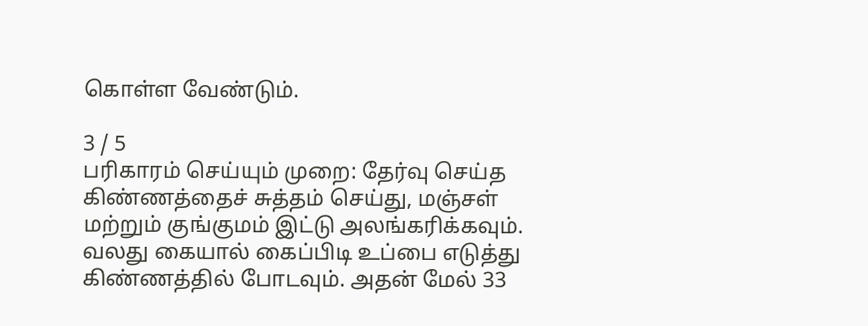கொள்ள வேண்டும்.

3 / 5
பரிகாரம் செய்யும் முறை: தேர்வு செய்த கிண்ணத்தைச் சுத்தம் செய்து, மஞ்சள் மற்றும் குங்குமம் இட்டு அலங்கரிக்கவும். வலது கையால் கைப்பிடி உப்பை எடுத்து கிண்ணத்தில் போடவும். அதன் மேல் 33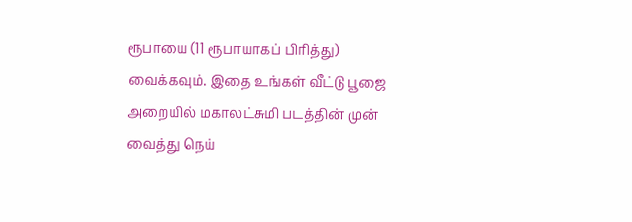ரூபாயை (11 ரூபாயாகப் பிரித்து) வைக்கவும். இதை உங்கள் வீட்டு பூஜை அறையில் மகாலட்சுமி படத்தின் முன் வைத்து நெய்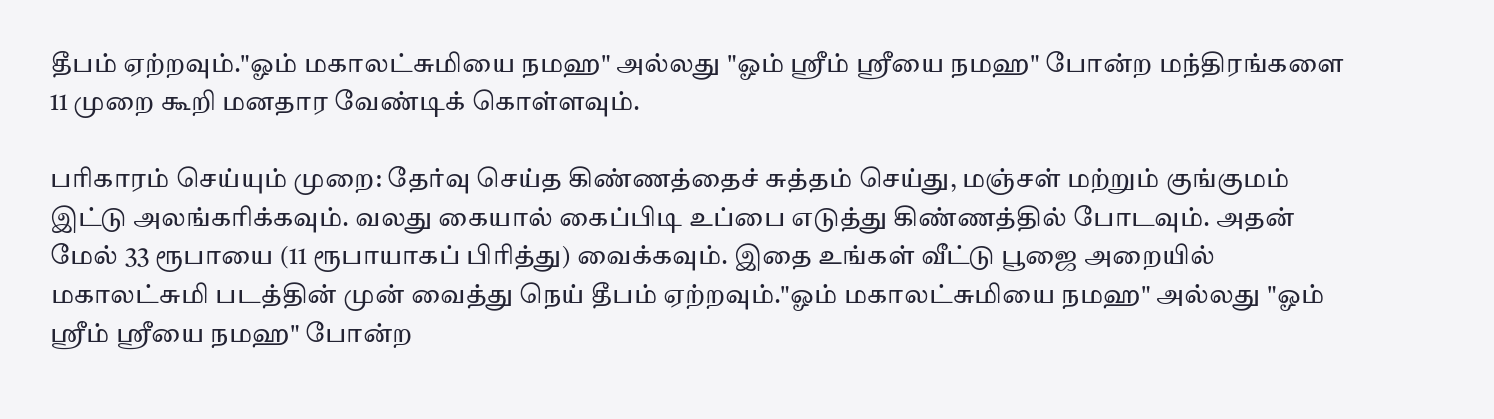தீபம் ஏற்றவும்."ஓம் மகாலட்சுமியை நமஹ" அல்லது "ஓம் ஸ்ரீம் ஸ்ரீயை நமஹ" போன்ற மந்திரங்களை 11 முறை கூறி மனதார வேண்டிக் கொள்ளவும்.

பரிகாரம் செய்யும் முறை: தேர்வு செய்த கிண்ணத்தைச் சுத்தம் செய்து, மஞ்சள் மற்றும் குங்குமம் இட்டு அலங்கரிக்கவும். வலது கையால் கைப்பிடி உப்பை எடுத்து கிண்ணத்தில் போடவும். அதன் மேல் 33 ரூபாயை (11 ரூபாயாகப் பிரித்து) வைக்கவும். இதை உங்கள் வீட்டு பூஜை அறையில் மகாலட்சுமி படத்தின் முன் வைத்து நெய் தீபம் ஏற்றவும்."ஓம் மகாலட்சுமியை நமஹ" அல்லது "ஓம் ஸ்ரீம் ஸ்ரீயை நமஹ" போன்ற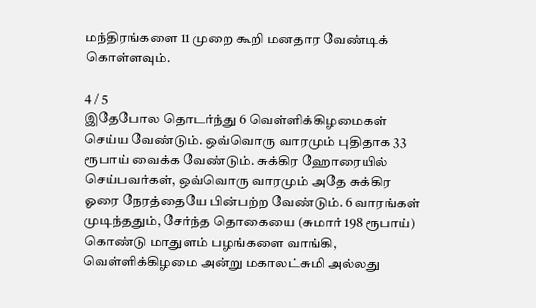மந்திரங்களை 11 முறை கூறி மனதார வேண்டிக் கொள்ளவும்.

4 / 5
இதேபோல தொடர்ந்து 6 வெள்ளிக்கிழமைகள் செய்ய வேண்டும். ஒவ்வொரு வாரமும் புதிதாக 33 ரூபாய் வைக்க வேண்டும். சுக்கிர ஹோரையில் செய்பவர்கள், ஒவ்வொரு வாரமும் அதே சுக்கிர ஓரை நேரத்தையே பின்பற்ற வேண்டும். 6 வாரங்கள் முடிந்ததும், சேர்ந்த தொகையை (சுமார் 198 ரூபாய்) கொண்டு மாதுளம் பழங்களை வாங்கி, வெள்ளிக்கிழமை அன்று மகாலட்சுமி அல்லது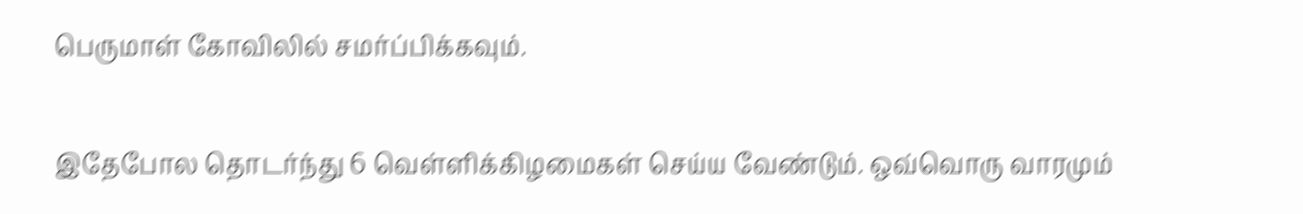பெருமாள் கோவிலில் சமர்ப்பிக்கவும்.

இதேபோல தொடர்ந்து 6 வெள்ளிக்கிழமைகள் செய்ய வேண்டும். ஒவ்வொரு வாரமும்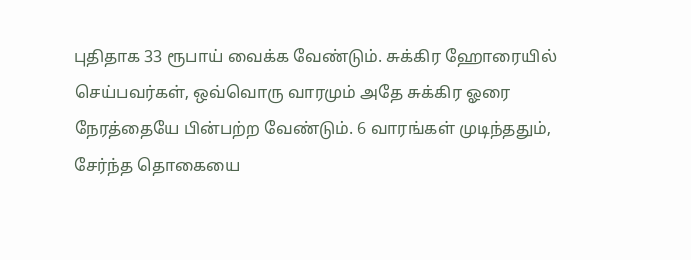புதிதாக 33 ரூபாய் வைக்க வேண்டும். சுக்கிர ஹோரையில் செய்பவர்கள், ஒவ்வொரு வாரமும் அதே சுக்கிர ஓரை நேரத்தையே பின்பற்ற வேண்டும். 6 வாரங்கள் முடிந்ததும், சேர்ந்த தொகையை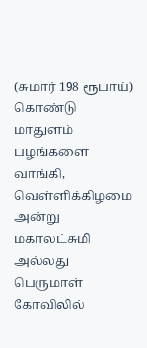(சுமார் 198 ரூபாய்) கொண்டு மாதுளம் பழங்களை வாங்கி, வெள்ளிக்கிழமை அன்று மகாலட்சுமி அல்லது பெருமாள் கோவிலில்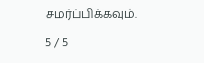சமர்ப்பிக்கவும்.

5 / 5